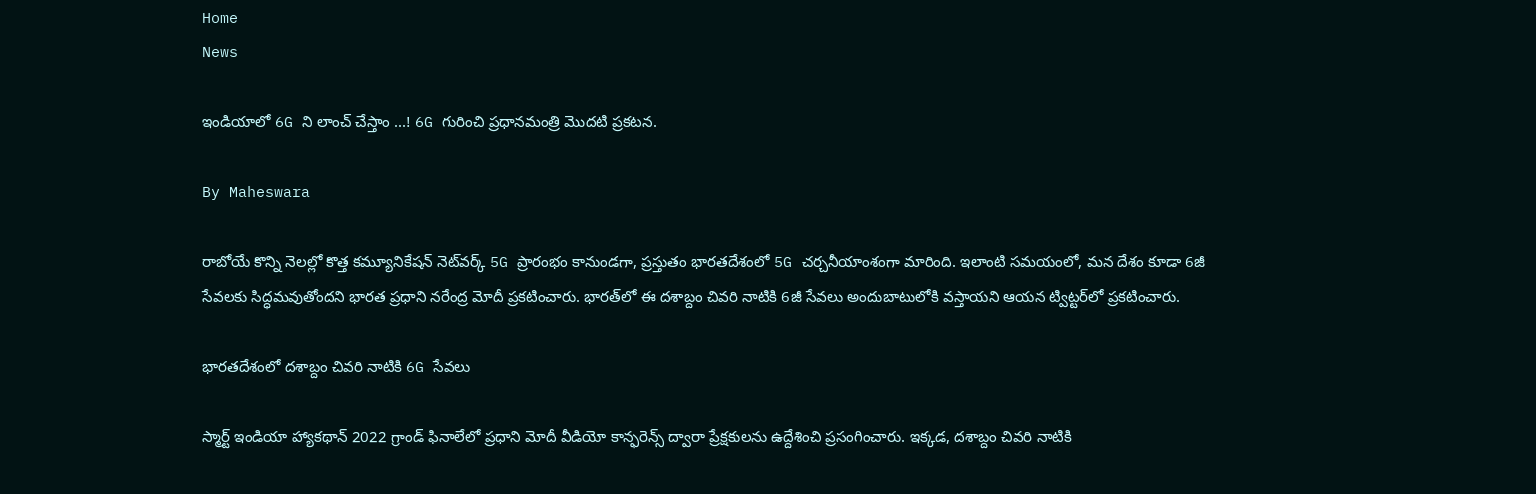Home
News

ఇండియాలో 6G ని లాంచ్ చేస్తాం ...! 6G గురించి ప్రధానమంత్రి మొదటి ప్రకటన.

By Maheswara

రాబోయే కొన్ని నెలల్లో కొత్త కమ్యూనికేషన్ నెట్‌వర్క్ 5G ప్రారంభం కానుండగా, ప్రస్తుతం భారతదేశంలో 5G చర్చనీయాంశంగా మారింది. ఇలాంటి సమయంలో, మన దేశం కూడా 6జీ సేవలకు సిద్ధమవుతోందని భారత ప్రధాని నరేంద్ర మోదీ ప్రకటించారు. భారత్‌లో ఈ దశాబ్దం చివరి నాటికి 6జీ సేవలు అందుబాటులోకి వస్తాయని ఆయన ట్విట్టర్‌లో ప్రకటించారు.

భారతదేశంలో దశాబ్దం చివరి నాటికి 6G సేవలు

స్మార్ట్ ఇండియా హ్యాకథాన్ 2022 గ్రాండ్ ఫినాలేలో ప్రధాని మోదీ వీడియో కాన్ఫరెన్స్ ద్వారా ప్రేక్షకులను ఉద్దేశించి ప్రసంగించారు. ఇక్కడ, దశాబ్దం చివరి నాటికి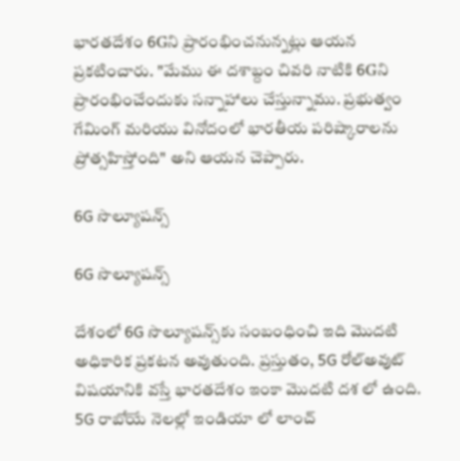భారతదేశం 6Gని ప్రారంభించనున్నట్లు ఆయన ప్రకటించారు. "మేము ఈ దశాబ్దం చివరి నాటికి 6Gని ప్రారంభించేందుకు సన్నాహాలు చేస్తున్నాము. ప్రభుత్వం గేమింగ్ మరియు వినోదంలో భారతీయ పరిష్కారాలను ప్రోత్సహిస్తోంది" అని ఆయన చెప్పారు.

6G సొల్యూషన్స్‌

6G సొల్యూషన్స్‌

దేశంలో 6G సొల్యూషన్స్‌కు సంబంధించి ఇది మొదటి అధికారిక ప్రకటన అవుతుంది. ప్రస్తుతం, 5G రోల్‌అవుట్ విషయానికి వస్తే భారతదేశం ఇంకా మొదటి దశ లో ఉంది. 5G రాబోయే నెలల్లో ఇండియా లో లాంచ్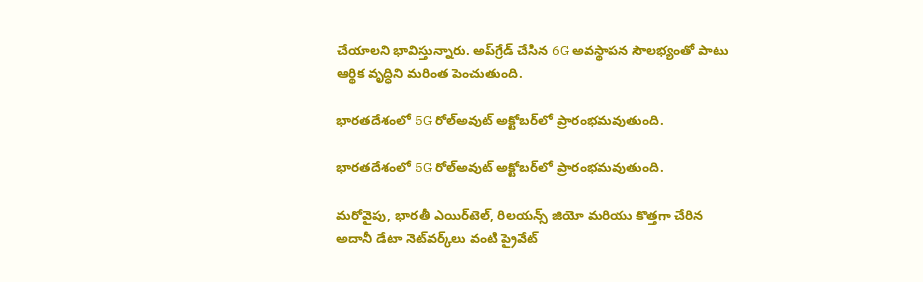చేయాలని భావిస్తున్నారు. అప్‌గ్రేడ్ చేసిన 6G అవస్థాపన సౌలభ్యంతో పాటు ఆర్థిక వృద్ధిని మరింత పెంచుతుంది.

భారతదేశంలో 5G రోల్‌అవుట్ అక్టోబర్‌లో ప్రారంభమవుతుంది.

భారతదేశంలో 5G రోల్‌అవుట్ అక్టోబర్‌లో ప్రారంభమవుతుంది.

మరోవైపు, భారతీ ఎయిర్‌టెల్, రిలయన్స్ జియో మరియు కొత్తగా చేరిన అదానీ డేటా నెట్‌వర్క్‌లు వంటి ప్రైవేట్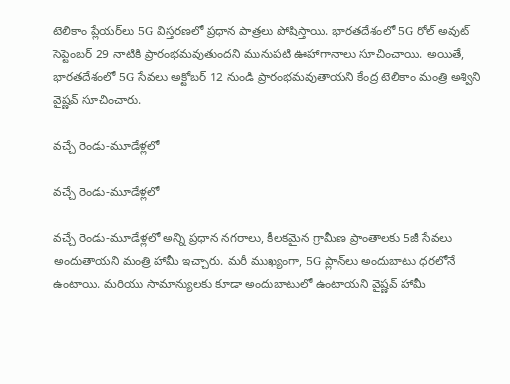టెలికాం ప్లేయర్‌లు 5G విస్తరణలో ప్రధాన పాత్రలు పోషిస్తాయి. భారతదేశంలో 5G రోల్ అవుట్ సెప్టెంబర్ 29 నాటికి ప్రారంభమవుతుందని మునుపటి ఊహాగానాలు సూచించాయి. అయితే, భారతదేశంలో 5G సేవలు అక్టోబర్ 12 నుండి ప్రారంభమవుతాయని కేంద్ర టెలికాం మంత్రి అశ్విని వైష్ణవ్ సూచించారు.

వచ్చే రెండు-మూడేళ్లలో

వచ్చే రెండు-మూడేళ్లలో

వచ్చే రెండు-మూడేళ్లలో అన్ని ప్రధాన నగరాలు, కీలకమైన గ్రామీణ ప్రాంతాలకు 5జీ సేవలు అందుతాయని మంత్రి హామీ ఇచ్చారు. మరీ ముఖ్యంగా, 5G ప్లాన్‌లు అందుబాటు ధరలోనే ఉంటాయి. మరియు సామాన్యులకు కూడా అందుబాటులో ఉంటాయని వైష్ణవ్ హామీ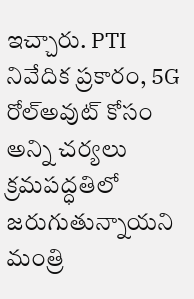ఇచ్చారు. PTI నివేదిక ప్రకారం, 5G రోల్‌అవుట్ కోసం అన్ని చర్యలు క్రమపద్ధతిలో జరుగుతున్నాయని మంత్రి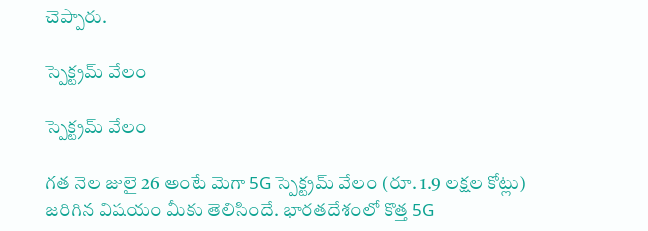చెప్పారు.

స్పెక్ట్రమ్ వేలం

స్పెక్ట్రమ్ వేలం

గత నెల జులై 26 అంటే మెగా 5G స్పెక్ట్రమ్ వేలం (రూ. 1.9 లక్షల కోట్లు) జరిగిన విషయం మీకు తెలిసిందే. భారతదేశంలో కొత్త 5G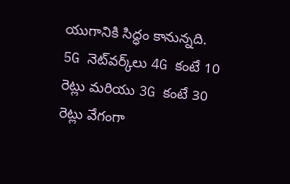యుగానికి సిద్ధం కానున్నది. 5G నెట్‌వర్క్‌లు 4G కంటే 10 రెట్లు మరియు 3G కంటే 30 రెట్లు వేగంగా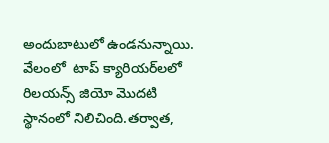అందుబాటులో ఉండనున్నాయి. వేలంలో  టాప్ క్యారియర్‌లలో రిలయన్స్ జియో మొదటి స్థానంలో నిలిచింది.తర్వాత,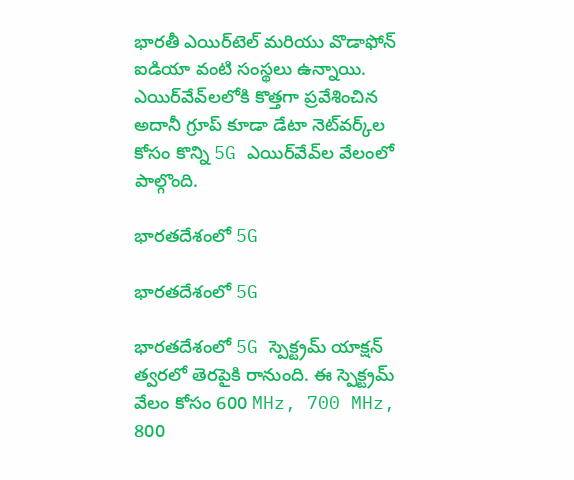భారతీ ఎయిర్‌టెల్ మరియు వొడాఫోన్ ఐడియా వంటి సంస్థలు ఉన్నాయి. ఎయిర్‌వేవ్‌లలోకి కొత్తగా ప్రవేశించిన అదానీ గ్రూప్ కూడా డేటా నెట్‌వర్క్‌ల కోసం కొన్ని 5G ఎయిర్‌వేవ్‌ల వేలంలో పాల్గొంది.

భారతదేశంలో 5G

భారతదేశంలో 5G

భారతదేశంలో 5G స్పెక్ట్రమ్ యాక్షన్‌ త్వరలో తెరపైకి రానుంది. ఈ స్పెక్ట్రమ్ వేలం కోసం 600 MHz, 700 MHz, 800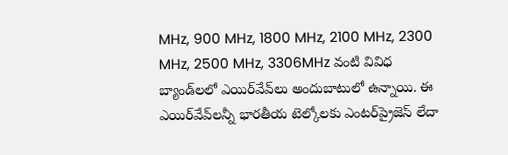MHz, 900 MHz, 1800 MHz, 2100 MHz, 2300 MHz, 2500 MHz, 3306MHz వంటి వివిధ బ్యాండ్‌లలో ఎయిర్‌వేవ్‌లు అందుబాటులో ఉన్నాయి. ఈ ఎయిర్‌వేవ్‌లన్నీ భారతీయ టెల్కోలకు ఎంటర్‌ప్రైజెస్ లేదా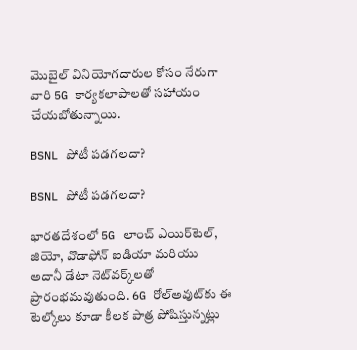మొబైల్ వినియోగదారుల కోసం నేరుగా వారి 5G కార్యకలాపాలతో సహాయం చేయబోతున్నాయి.

BSNL పోటీ పడగలదా?

BSNL పోటీ పడగలదా?

భారతదేశంలో 5G లాంచ్ ఎయిర్‌టెల్, జియో, వొడాఫోన్ ఐడియా మరియు అదానీ డేటా నెట్‌వర్క్‌లతో ప్రారంభమవుతుంది. 6G రోల్‌అవుట్‌కు ఈ టెల్కోలు కూడా కీలక పాత్ర పోషిస్తున్నట్లు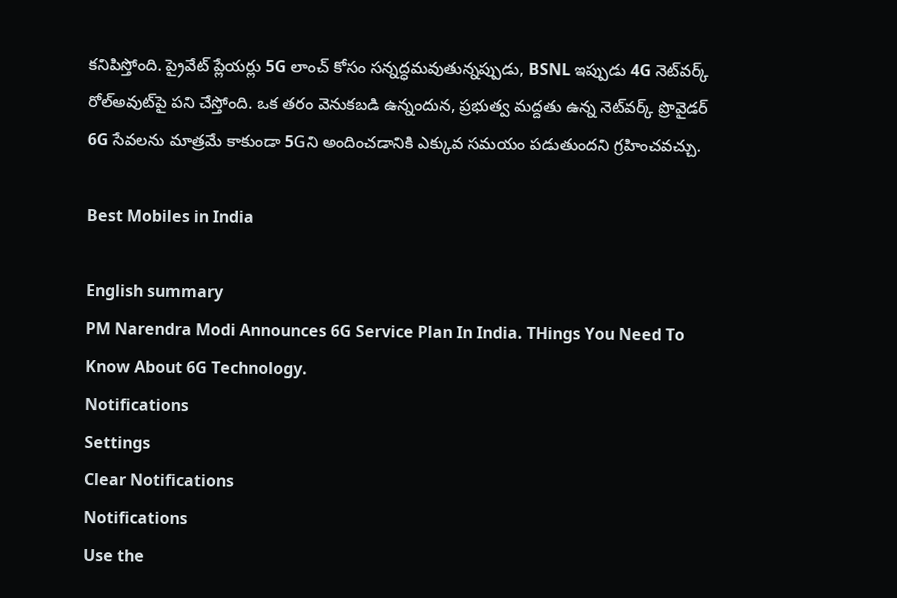కనిపిస్తోంది. ప్రైవేట్ ప్లేయర్లు 5G లాంచ్ కోసం సన్నద్ధమవుతున్నప్పుడు, BSNL ఇప్పుడు 4G నెట్‌వర్క్ రోల్‌అవుట్‌పై పని చేస్తోంది. ఒక తరం వెనుకబడి ఉన్నందున, ప్రభుత్వ మద్దతు ఉన్న నెట్‌వర్క్ ప్రొవైడర్ 6G సేవలను మాత్రమే కాకుండా 5Gని అందించడానికి ఎక్కువ సమయం పడుతుందని గ్రహించవచ్చు.

Best Mobiles in India

English summary
PM Narendra Modi Announces 6G Service Plan In India. THings You Need To Know About 6G Technology.
Notifications
Settings
Clear Notifications
Notifications
Use the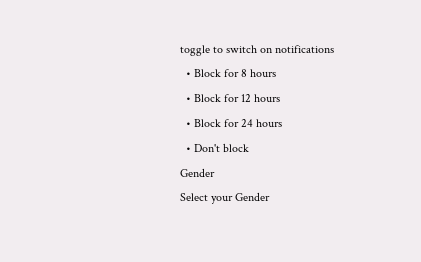toggle to switch on notifications
  • Block for 8 hours
  • Block for 12 hours
  • Block for 24 hours
  • Don't block
Gender
Select your Gender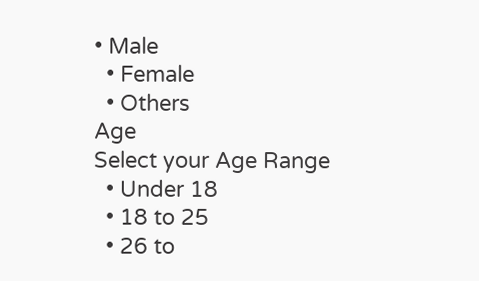• Male
  • Female
  • Others
Age
Select your Age Range
  • Under 18
  • 18 to 25
  • 26 to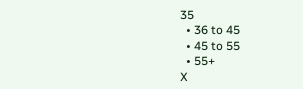35
  • 36 to 45
  • 45 to 55
  • 55+
X